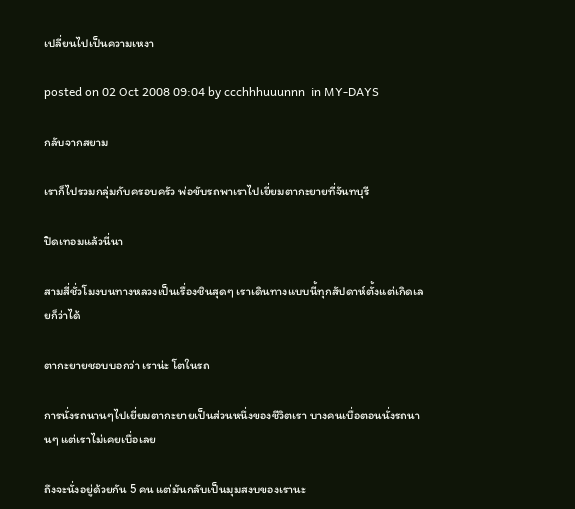เปลี่ยนไปเป็นความเหงา

posted on 02 Oct 2008 09:04 by ccchhhuuunnn  in MY-DAYS

กลับจากสยาม

เราก็ไปรวมกลุ่มกับครอบครัว พ่อขับรถพาเราไปเยี่ยมตากะยายที่จันทบุรี

ปิดเทอมแล้วนี่นา

สามสี่ชั่วโมงบนทางหลวงเป็นเรื่องชินสุดๆ เราเดินทางแบบนี้ทุกสัปดาห์ตั้งแต่เกิดเลยก็ว่าได้

ตากะยายชอบบอกว่า เราน่ะ โตในรถ

การนั่งรถนานๆไปเยี่ยมตากะยายเป็นส่วนหนึ่งของชีวิตเรา บางคนเบื่อตอนนั่งรถนานๆ แต่เราไม่เคยเบื่อเลย

ถึงจะนั่งอยู่ด้วยกัน 5 คน แต่มันกลับเป็นมุมสงบของเรานะ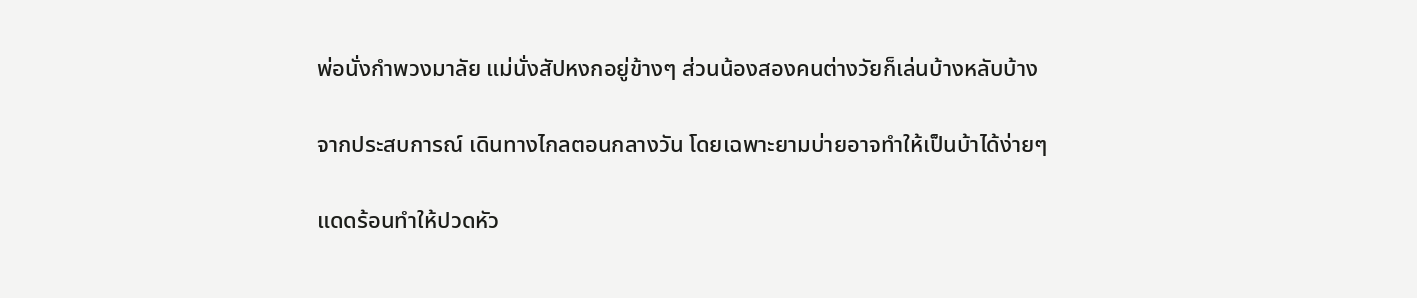พ่อนั่งกำพวงมาลัย แม่นั่งสัปหงกอยู่ข้างๆ ส่วนน้องสองคนต่างวัยก็เล่นบ้างหลับบ้าง

จากประสบการณ์ เดินทางไกลตอนกลางวัน โดยเฉพาะยามบ่ายอาจทำให้เป็นบ้าได้ง่ายๆ

แดดร้อนทำให้ปวดหัว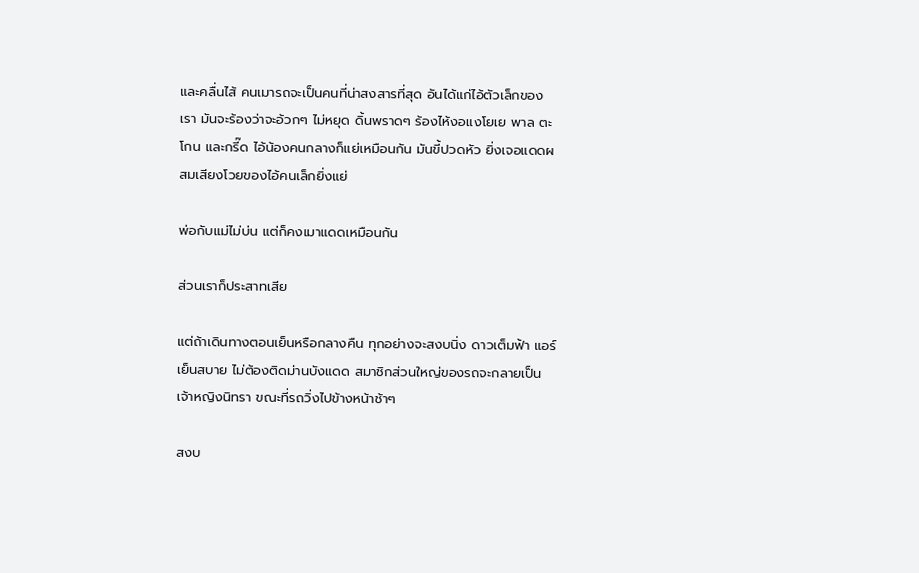และคลื่นไส้ คนเมารถจะเป็นคนที่น่าสงสารที่สุด อันได้แก่ไอ้ตัวเล็กของเรา มันจะร้องว่าจะอ้วกๆ ไม่หยุด ดิ้นพราดๆ ร้องไห้งอแงโยเย พาล ตะโกน และกรี๊ด ไอ้น้องคนกลางก็แย่เหมือนกัน มันขี้ปวดหัว ยิ่งเจอแดดผสมเสียงโวยของไอ้คนเล็กยิ่งแย่

พ่อกับแม่ไม่บ่น แต่ก็คงเมาแดดเหมือนกัน

ส่วนเราก็ประสาทเสีย

แต่ถ้าเดินทางตอนเย็นหรือกลางคืน ทุกอย่างจะสงบนิ่ง ดาวเต็มฟ้า แอร์เย็นสบาย ไม่ต้องติดม่านบังแดด สมาชิกส่วนใหญ่ของรถจะกลายเป็นเจ้าหญิงนิทรา ขณะที่รถวิ่งไปข้างหน้าช้าๆ

สงบ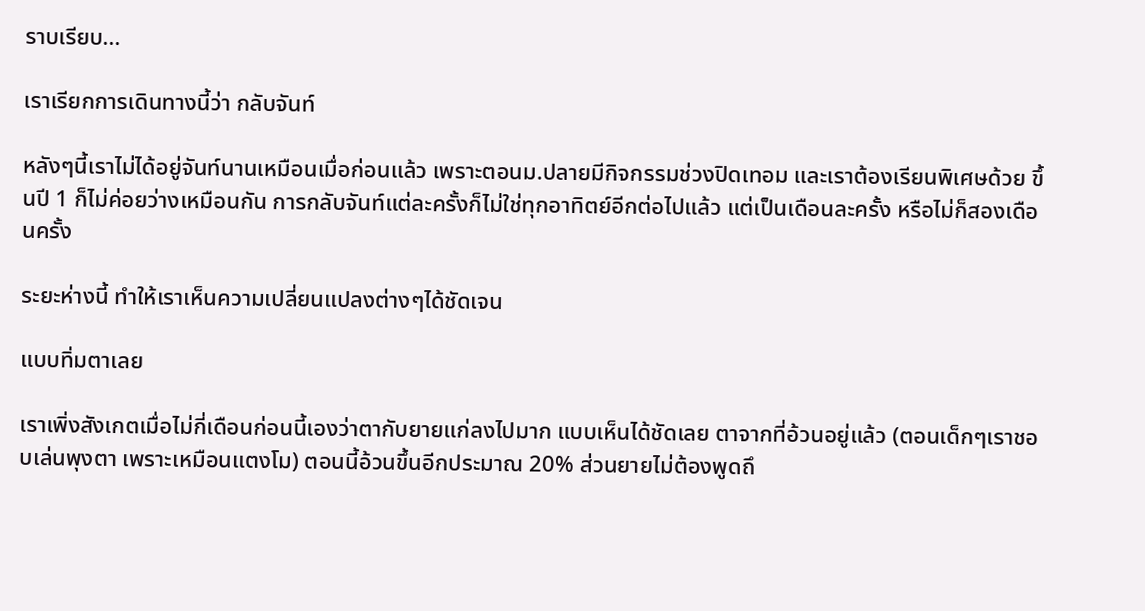ราบเรียบ...

เราเรียกการเดินทางนี้ว่า กลับจันท์

หลังๆนี้เราไม่ได้อยู่จันท์นานเหมือนเมื่อก่อนแล้ว เพราะตอนม.ปลายมีกิจกรรมช่วงปิดเทอม และเราต้องเรียนพิเศษด้วย ขึ้นปี 1 ก็ไม่ค่อยว่างเหมือนกัน การกลับจันท์แต่ละครั้งก็ไม่ใช่ทุกอาทิตย์อีกต่อไปแล้ว แต่เป็นเดือนละครั้ง หรือไม่ก็สองเดือนครั้ง

ระยะห่างนี้ ทำให้เราเห็นความเปลี่ยนแปลงต่างๆได้ชัดเจน

แบบทิ่มตาเลย

เราเพิ่งสังเกตเมื่อไม่กี่เดือนก่อนนี้เองว่าตากับยายแก่ลงไปมาก แบบเห็นได้ชัดเลย ตาจากที่อ้วนอยู่แล้ว (ตอนเด็กๆเราชอบเล่นพุงตา เพราะเหมือนแตงโม) ตอนนี้อ้วนขึ้นอีกประมาณ 20% ส่วนยายไม่ต้องพูดถึ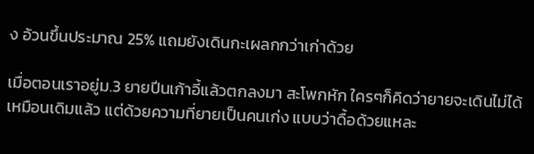ง อ้วนขึ้นประมาณ 25% แถมยังเดินกะเผลกกว่าเก่าด้วย

เมื่อตอนเราอยู่ม.3 ยายปีนเก้าอี้แล้วตกลงมา สะโพกหัก ใครๆก็คิดว่ายายจะเดินไม่ได้เหมือนเดิมแล้ว แต่ด้วยความที่ยายเป็นคนเก่ง แบบว่าดื้อด้วยแหละ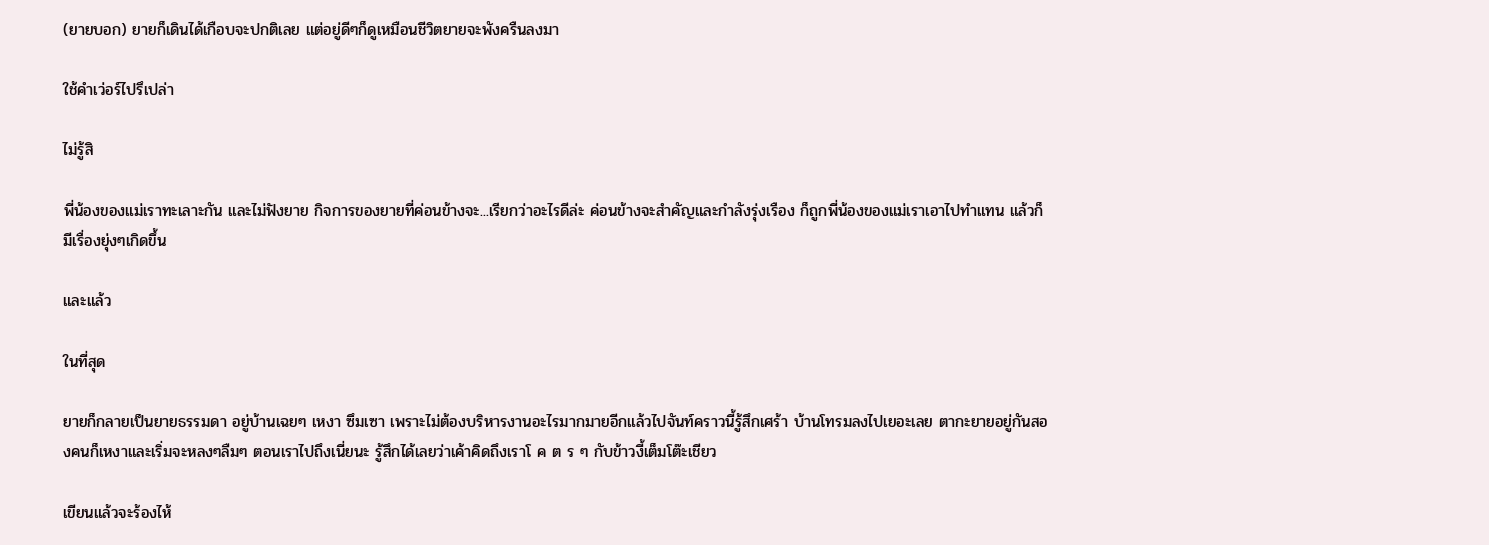(ยายบอก) ยายก็เดินได้เกือบจะปกติเลย แต่อยู่ดีๆก็ดูเหมือนชีวิตยายจะพังครืนลงมา

ใช้คำเว่อร์ไปรึเปล่า

ไม่รู้สิ

พี่น้องของแม่เราทะเลาะกัน และไม่ฟังยาย กิจการของยายที่ค่อนข้างจะ...เรียกว่าอะไรดีล่ะ ค่อนข้างจะสำคัญและกำลังรุ่งเรือง ก็ถูกพี่น้องของแม่เราเอาไปทำแทน แล้วก็มีเรื่องยุ่งๆเกิดขึ้น

และแล้ว

ในที่สุด

ยายก็กลายเป็นยายธรรมดา อยู่บ้านเฉยๆ เหงา ซึมเซา เพราะไม่ต้องบริหารงานอะไรมากมายอีกแล้วไปจันท์คราวนี้รู้สึกเศร้า บ้านโทรมลงไปเยอะเลย ตากะยายอยู่กันสองคนก็เหงาและเริ่มจะหลงๆลืมๆ ตอนเราไปถึงเนี่ยนะ รู้สึกได้เลยว่าเค้าคิดถึงเราโ ค ต ร ๆ กับข้าวงี้เต็มโต๊ะเชียว

เขียนแล้วจะร้องไห้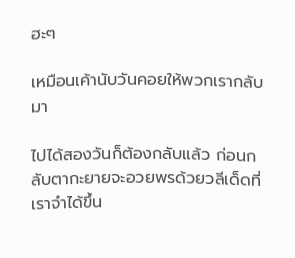ฮะๆ

เหมือนเค้านับวันคอยให้พวกเรากลับมา

ไปได้สองวันก็ต้องกลับแล้ว ก่อนกลับตากะยายจะอวยพรด้วยวลีเด็ดที่เราจำได้ขึ้น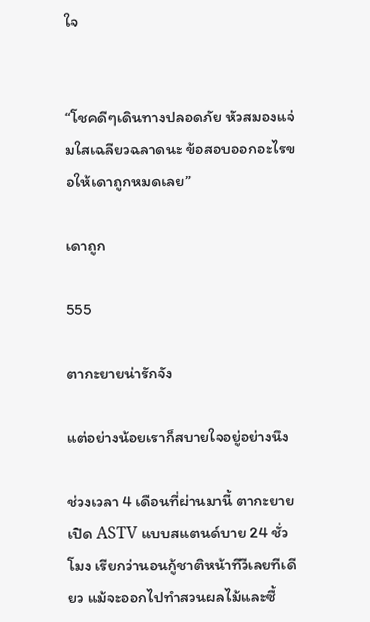ใจ


“โชคดีๆเดินทางปลอดภัย หัวสมองแจ่มใสเฉลียวฉลาดนะ ข้อสอบออกอะไรขอให้เดาถูกหมดเลย”

เดาถูก

555

ตากะยายน่ารักจัง

แต่อย่างน้อยเราก็สบายใจอยู่อย่างนึง

ช่วงเวลา 4 เดือนที่ผ่านมานี้ ตากะยายเปิด ASTV แบบสแตนด์บาย 24 ชั่วโมง เรียกว่านอนกู้ชาติหน้าทีวีเลยทีเดียว แม้จะออกไปทำสวนผลไม้และซื้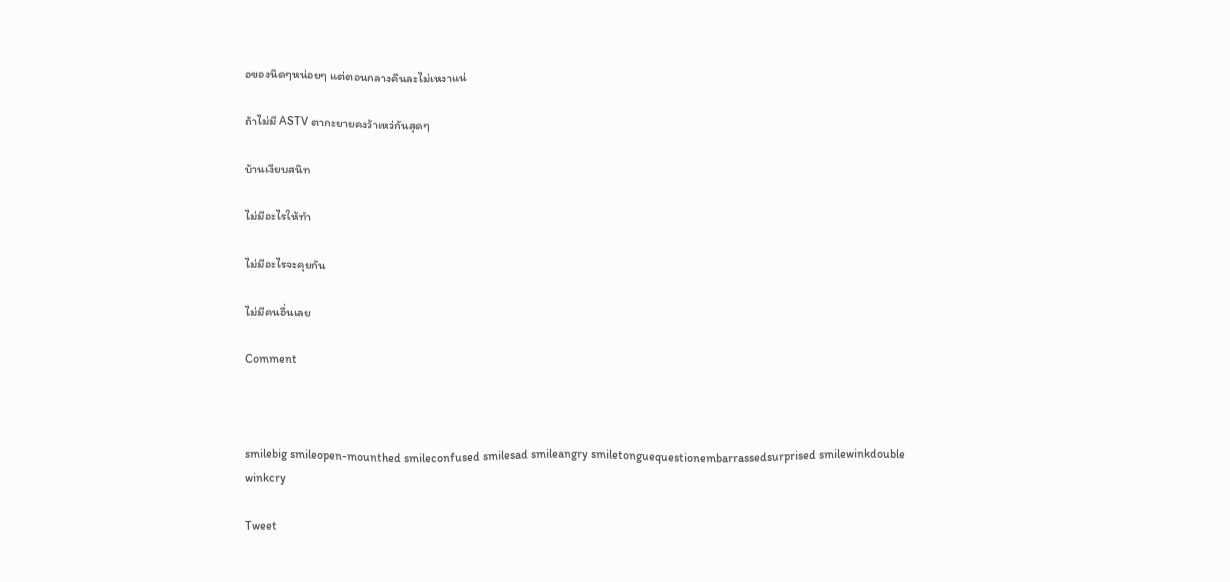อของนิดๆหน่อยๆ แต่ตอนกลางคืนละไม่เหงาแน่

ถ้าไม่มี ASTV ตากะยายคงว้าเหว่กันสุดๆ

บ้านเงียบสนิท

ไม่มีอะไรให้ทำ

ไม่มีอะไรจะคุยกัน

ไม่มีคนอื่นเลย

Comment



smilebig smileopen-mounthed smileconfused smilesad smileangry smiletonguequestionembarrassedsurprised smilewinkdouble winkcry

Tweet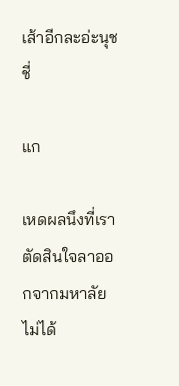เส้าอีกละอ่ะนุชชี่

แก

เหดผลนึงที่เราตัดสินใจลาออกจากมหาลัยไม่ได้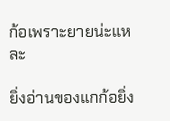ก้อเพราะยายน่ะแหละ

ยิ่งอ่านของแกก้อยิ่ง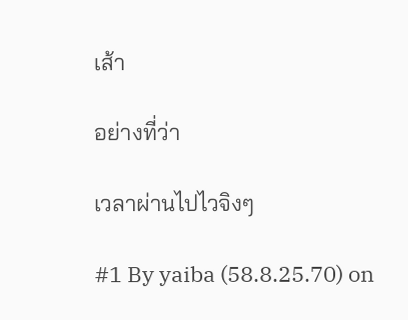เส้า

อย่างที่ว่า

เวลาผ่านไปไวจิงๆ

#1 By yaiba (58.8.25.70) on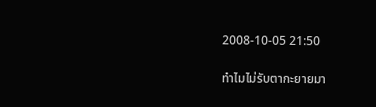2008-10-05 21:50

ทำไมไม่รับตากะยายมา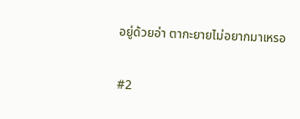อยู่ด้วยอ่า ตากะยายไม่อยากมาเหรอ

#2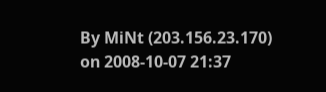By MiNt (203.156.23.170) on 2008-10-07 21:37